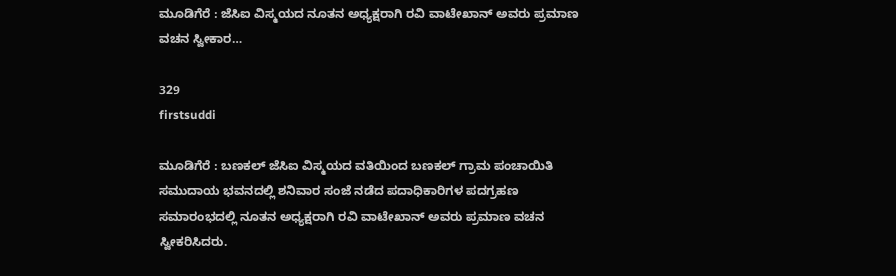ಮೂಡಿಗೆರೆ : ಜೆಸಿಐ ವಿಸ್ಮಯದ ನೂತನ ಅಧ್ಯಕ್ಷರಾಗಿ ರವಿ ವಾಟೇಖಾನ್ ಅವರು ಪ್ರಮಾಣ ವಚನ ಸ್ವೀಕಾರ…

329
firstsuddi

ಮೂಡಿಗೆರೆ : ಬಣಕಲ್ ಜೆಸಿಐ ವಿಸ್ಮಯದ ವತಿಯಿಂದ ಬಣಕಲ್ ಗ್ರಾಮ ಪಂಚಾಯಿತಿ ಸಮುದಾಯ ಭವನದಲ್ಲಿ ಶನಿವಾರ ಸಂಜೆ ನಡೆದ ಪದಾಧಿಕಾರಿಗಳ ಪದಗ್ರಹಣ ಸಮಾರಂಭದಲ್ಲಿ ನೂತನ ಅಧ್ಯಕ್ಷರಾಗಿ ರವಿ ವಾಟೇಖಾನ್ ಅವರು ಪ್ರಮಾಣ ವಚನ ಸ್ವೀಕರಿಸಿದರು.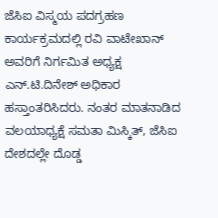ಜೆಸಿಐ ವಿಸ್ಮಯ ಪದಗ್ರಹಣ ಕಾರ್ಯಕ್ರಮದಲ್ಲಿ ರವಿ ವಾಟೇಖಾನ್ ಅವರಿಗೆ ನಿರ್ಗಮಿತ ಅಧ್ಯಕ್ಷ ಎನ್.ಟಿ.ದಿನೇಶ್ ಅಧಿಕಾರ ಹಸ್ತಾಂತರಿಸಿದರು. ನಂತರ ಮಾತನಾಡಿದ ವಲಯಾಧ್ಯಕ್ಷೆ ಸಮತಾ ಮಿಸ್ಕಿತ್, ಜೆಸಿಐ ದೇಶದಲ್ಲೇ ದೊಡ್ಡ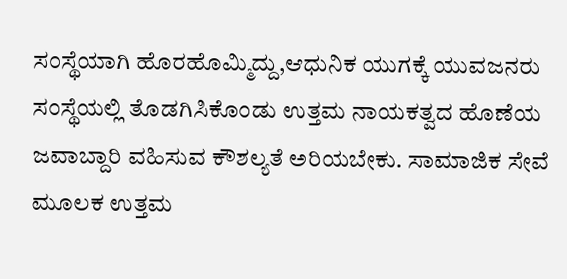ಸಂಸ್ಥೆಯಾಗಿ ಹೊರಹೊಮ್ಮಿದ್ದು,ಆಧುನಿಕ ಯುಗಕ್ಕೆ ಯುವಜನರು ಸಂಸ್ಥೆಯಲ್ಲಿ ತೊಡಗಿಸಿಕೊಂಡು ಉತ್ತಮ ನಾಯಕತ್ವದ ಹೊಣೆಯ ಜವಾಬ್ದಾರಿ ವಹಿಸುವ ಕೌಶಲ್ಯತೆ ಅರಿಯಬೇಕು. ಸಾಮಾಜಿಕ ಸೇವೆ ಮೂಲಕ ಉತ್ತಮ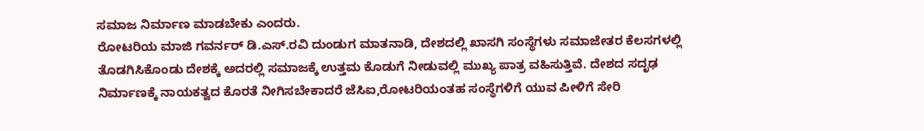ಸಮಾಜ ನಿರ್ಮಾಣ ಮಾಡಬೇಕು ಎಂದರು.
ರೋಟರಿಯ ಮಾಜಿ ಗವರ್ನರ್ ಡಿ.ಎಸ್.ರವಿ ದುಂಡುಗ ಮಾತನಾಡಿ, ದೇಶದಲ್ಲಿ ಖಾಸಗಿ ಸಂಸ್ಥೆಗಳು ಸಮಾಜೇತರ ಕೆಲಸಗಳಲ್ಲಿ ತೊಡಗಿಸಿಕೊಂಡು ದೇಶಕ್ಕೆ ಅದರಲ್ಲಿ ಸಮಾಜಕ್ಕೆ ಉತ್ತಮ ಕೊಡುಗೆ ನೀಡುವಲ್ಲಿ ಮುಖ್ಯ ಪಾತ್ರ ವಹಿಸುತ್ತಿವೆ. ದೇಶದ ಸದೃಢ ನಿರ್ಮಾಣಕ್ಕೆ ನಾಯಕತ್ವದ ಕೊರತೆ ನೀಗಿಸಬೇಕಾದರೆ ಜೆಸಿಐ,ರೋಟರಿಯಂತಹ ಸಂಸ್ಥೆಗಳಿಗೆ ಯುವ ಪೀಳಿಗೆ ಸೇರಿ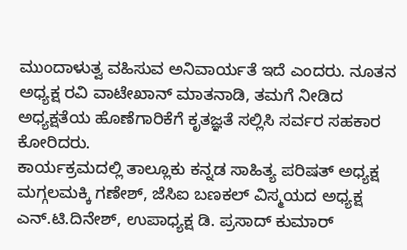ಮುಂದಾಳುತ್ವ ವಹಿಸುವ ಅನಿವಾರ್ಯತೆ ಇದೆ ಎಂದರು. ನೂತನ ಅಧ್ಯಕ್ಷ ರವಿ ವಾಟೇಖಾನ್ ಮಾತನಾಡಿ, ತಮಗೆ ನೀಡಿದ ಅಧ್ಯಕ್ಷತೆಯ ಹೊಣೆಗಾರಿಕೆಗೆ ಕೃತಜ್ಞತೆ ಸಲ್ಲಿಸಿ ಸರ್ವರ ಸಹಕಾರ ಕೋರಿದರು.
ಕಾರ್ಯಕ್ರಮದಲ್ಲಿ ತಾಲ್ಲೂಕು ಕನ್ನಡ ಸಾಹಿತ್ಯ ಪರಿಷತ್ ಅಧ್ಯಕ್ಷ ಮಗ್ಗಲಮಕ್ಕಿ ಗಣೇಶ್, ಜೆಸಿಐ ಬಣಕಲ್ ವಿಸ್ಮಯದ ಅಧ್ಯಕ್ಷ ಎನ್.ಟಿ.ದಿನೇಶ್, ಉಪಾಧ್ಯಕ್ಷ ಡಿ. ಪ್ರಸಾದ್ ಕುಮಾರ್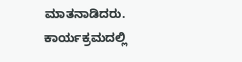ಮಾತನಾಡಿದರು. ಕಾರ್ಯಕ್ರಮದಲ್ಲಿ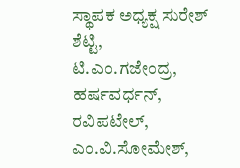ಸ್ಥಾಪಕ ಅಧ್ಯಕ್ಷ ಸುರೇಶ್ ಶೆಟ್ಟಿ, ಟಿ.ಎಂ.ಗಜೇಂದ್ರ, ಹರ್ಷವರ್ಧನ್, ರವಿಪಟೇಲ್, ಎಂ.ವಿ.ಸೋಮೇಶ್,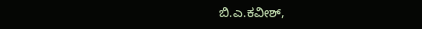ಬಿ.ಎ.ಕವೀಶ್,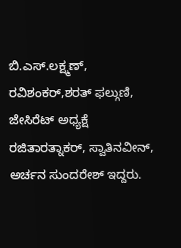ಬಿ.ಎಸ್.ಲಕ್ಷ್ಮಣ್, ರವಿಶಂಕರ್,ಶರತ್ ಫಲ್ಗುಣಿ, ಜೇಸಿರೆಟ್ ಅಧ್ಯಕ್ಷೆ ರಜಿತಾರತ್ನಾಕರ್, ಸ್ವಾತಿನವೀನ್, ಅರ್ಚನ ಸುಂದರೇಶ್ ಇದ್ದರು.